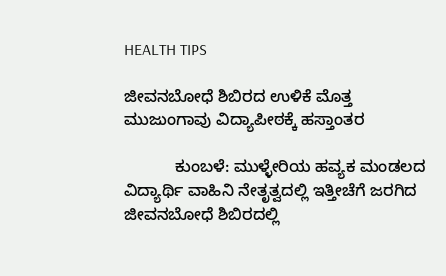HEALTH TIPS

ಜೀವನಬೋಧೆ ಶಿಬಿರದ ಉಳಿಕೆ ಮೊತ್ತ ಮುಜುಂಗಾವು ವಿದ್ಯಾಪೀಠಕ್ಕೆ ಹಸ್ತಾಂತರ

           ಕುಂಬಳೆ: ಮುಳ್ಳೇರಿಯ ಹವ್ಯಕ ಮಂಡಲದ ವಿದ್ಯಾರ್ಥಿ ವಾಹಿನಿ ನೇತೃತ್ವದಲ್ಲಿ ಇತ್ತೀಚೆಗೆ ಜರಗಿದ ಜೀವನಬೋಧೆ ಶಿಬಿರದಲ್ಲಿ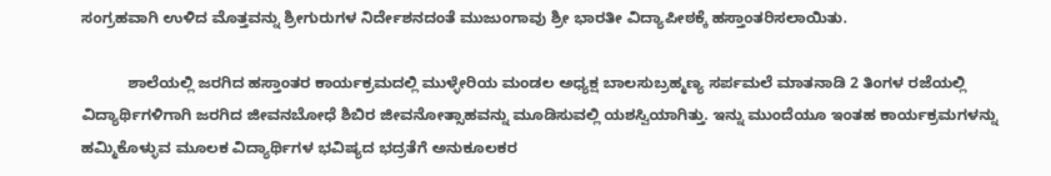ಸಂಗ್ರಹವಾಗಿ ಉಳಿದ ಮೊತ್ತವನ್ನು ಶ್ರೀಗುರುಗಳ ನಿರ್ದೇಶನದಂತೆ ಮುಜುಂಗಾವು ಶ್ರೀ ಭಾರತೀ ವಿದ್ಯಾಪೀಠಕ್ಕೆ ಹಸ್ತಾಂತರಿಸಲಾಯಿತು.

           ಶಾಲೆಯಲ್ಲಿ ಜರಗಿದ ಹಸ್ತಾಂತರ ಕಾರ್ಯಕ್ರಮದಲ್ಲಿ ಮುಳ್ಳೇರಿಯ ಮಂಡಲ ಅಧ್ಯಕ್ಷ ಬಾಲಸುಬ್ರಹ್ಮಣ್ಯ ಸರ್ಪಮಲೆ ಮಾತನಾಡಿ 2 ತಿಂಗಳ ರಜೆಯಲ್ಲಿ ವಿದ್ಯಾರ್ಥಿಗಳಿಗಾಗಿ ಜರಗಿದ ಜೀವನಬೋಧೆ ಶಿಬಿರ ಜೀವನೋತ್ಸಾಹವನ್ನು ಮೂಡಿಸುವಲ್ಲಿ ಯಶಸ್ವಿಯಾಗಿತ್ತು. ಇನ್ನು ಮುಂದೆಯೂ ಇಂತಹ ಕಾರ್ಯಕ್ರಮಗಳನ್ನು ಹಮ್ಮಿಕೊಳ್ಳುವ ಮೂಲಕ ವಿದ್ಯಾರ್ಥಿಗಳ ಭವಿಷ್ಯದ ಭದ್ರತೆಗೆ ಅನುಕೂಲಕರ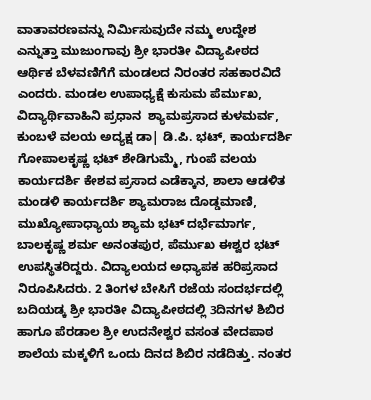ವಾತಾವರಣವನ್ನು ನಿರ್ಮಿಸುವುದೇ ನಮ್ಮ ಉದ್ದೇಶ ಎನ್ನುತ್ತಾ ಮುಜುಂಗಾವು ಶ್ರೀ ಭಾರತೀ ವಿದ್ಯಾಪೀಠದ ಆರ್ಥಿಕ ಬೆಳವಣಿಗೆಗೆ ಮಂಡಲದ ನಿರಂತರ ಸಹಕಾರವಿದೆ ಎಂದರು. ಮಂಡಲ ಉಪಾಧ್ಯಕ್ಷೆ ಕುಸುಮ ಪೆರ್ಮುಖ, ವಿದ್ಯಾರ್ಥಿವಾಹಿನಿ ಪ್ರಧಾನ  ಶ್ಯಾಮಪ್ರಸಾದ ಕುಳಮರ್ವ, ಕುಂಬಳೆ ವಲಯ ಅದ್ಯಕ್ಷ ಡಾ| ಡಿ.ಪಿ. ಭಟ್, ಕಾರ್ಯದರ್ಶಿ ಗೋಪಾಲಕೃಷ್ಣ ಭಟ್ ಶೇಡಿಗುಮ್ಮೆ, ಗುಂಪೆ ವಲಯ ಕಾರ್ಯದರ್ಶಿ ಕೇಶವ ಪ್ರಸಾದ ಎಡೆಕ್ಕಾನ, ಶಾಲಾ ಆಡಳಿತ ಮಂಡಳಿ ಕಾರ್ಯದರ್ಶಿ ಶ್ಯಾಮರಾಜ ದೊಡ್ಡಮಾಣಿ, ಮುಖ್ಯೋಪಾಧ್ಯಾಯ ಶ್ಯಾಮ ಭಟ್ ದರ್ಭೆಮಾರ್ಗ, ಬಾಲಕೃಷ್ಣ ಶರ್ಮ ಅನಂತಪುರ, ಪೆರ್ಮುಖ ಈಶ್ವರ ಭಟ್ ಉಪಸ್ಥಿತರಿದ್ದರು. ವಿದ್ಯಾಲಯದ ಅಧ್ಯಾಪಕ ಹರಿಪ್ರಸಾದ ನಿರೂಪಿಸಿದರು. 2 ತಿಂಗಳ ಬೇಸಿಗೆ ರಜೆಯ ಸಂದರ್ಭದಲ್ಲಿ ಬದಿಯಡ್ಕ ಶ್ರೀ ಭಾರತೀ ವಿದ್ಯಾಪೀಠದಲ್ಲಿ 3ದಿನಗಳ ಶಿಬಿರ ಹಾಗೂ ಪೆರಡಾಲ ಶ್ರೀ ಉದನೇಶ್ವರ ವಸಂತ ವೇದಪಾಠ ಶಾಲೆಯ ಮಕ್ಕಳಿಗೆ ಒಂದು ದಿನದ ಶಿಬಿರ ನಡೆದಿತ್ತು. ನಂತರ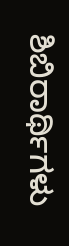ಶಿಬಿರಾರ್ಥಿಗಳು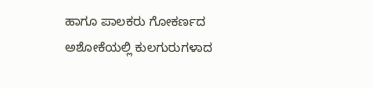ಹಾಗೂ ಪಾಲಕರು ಗೋಕರ್ಣದ ಅಶೋಕೆಯಲ್ಲಿ ಕುಲಗುರುಗಳಾದ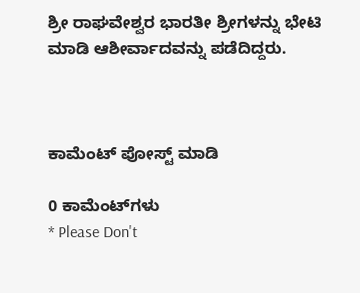ಶ್ರೀ ರಾಘವೇಶ್ವರ ಭಾರತೀ ಶ್ರೀಗಳನ್ನು ಭೇಟಿ ಮಾಡಿ ಆಶೀರ್ವಾದವನ್ನು ಪಡೆದಿದ್ದರು.



ಕಾಮೆಂಟ್‌‌ ಪೋಸ್ಟ್‌ ಮಾಡಿ

0 ಕಾಮೆಂಟ್‌ಗಳು
* Please Don't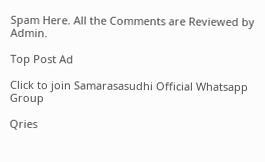Spam Here. All the Comments are Reviewed by Admin.

Top Post Ad

Click to join Samarasasudhi Official Whatsapp Group

Qries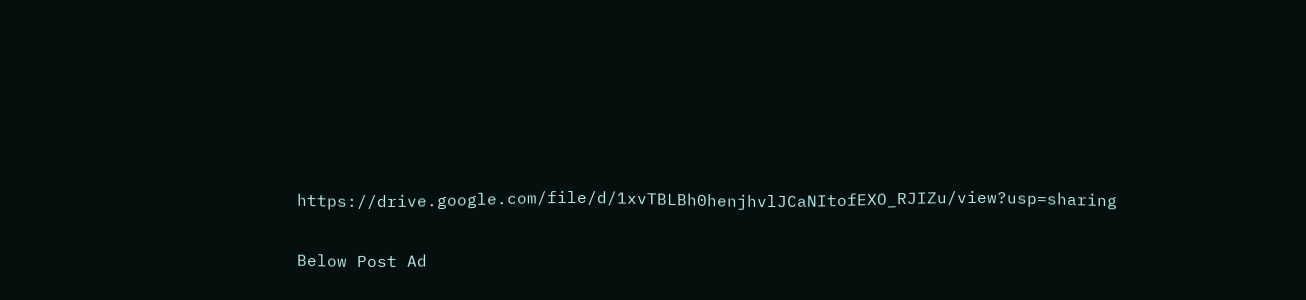https://drive.google.com/file/d/1xvTBLBh0henjhvlJCaNItofEXO_RJIZu/view?usp=sharing

Below Post Ad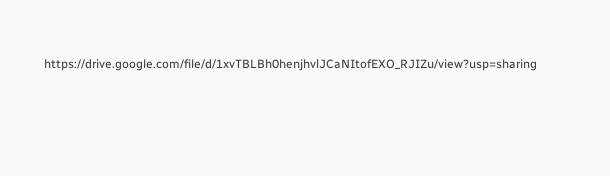https://drive.google.com/file/d/1xvTBLBh0henjhvlJCaNItofEXO_RJIZu/view?usp=sharing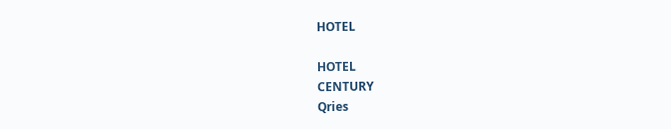HOTEL

HOTEL
CENTURY
Qries